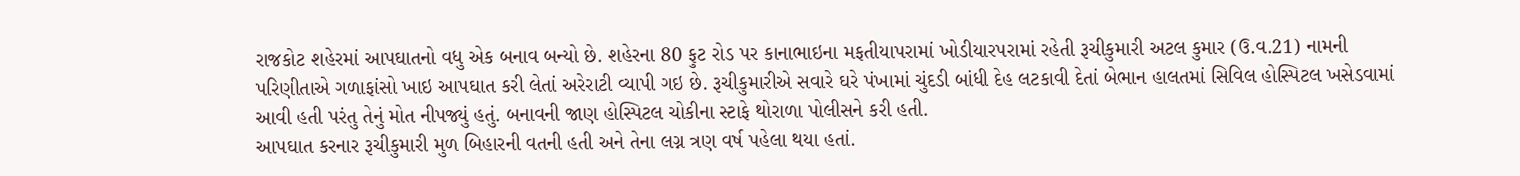રાજકોટ શહેરમાં આપઘાતનો વધુ એક બનાવ બન્યો છે. શહેરના 80 ફુટ રોડ પર કાનાભાઇના મફતીયાપરામાં ખોડીયારપરામાં રહેતી રૂચીકુમારી અટલ કુમાર (ઉ.વ.21) નામની પરિણીતાએ ગળાફાંસો ખાઇ આપઘાત કરી લેતાં અરેરાટી વ્યાપી ગઇ છે. રૂચીકુમારીએ સવારે ઘરે પંખામાં ચુંદડી બાંધી દેહ લટકાવી દેતાં બેભાન હાલતમાં સિવિલ હોસ્પિટલ ખસેડવામાં આવી હતી પરંતુ તેનું મોત નીપજ્યું હતું. બનાવની જાણ હોસ્પિટલ ચોકીના સ્ટાફે થોરાળા પોલીસને કરી હતી.
આપઘાત કરનાર રૂચીકુમારી મુળ બિહારની વતની હતી અને તેના લગ્ન ત્રણ વર્ષ પહેલા થયા હતાં.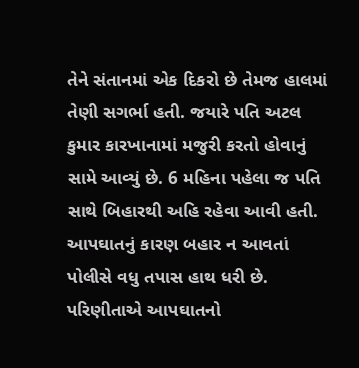તેને સંતાનમાં એક દિકરો છે તેમજ હાલમાં તેણી સગર્ભા હતી. જયારે પતિ અટલ કુમાર કારખાનામાં મજુરી કરતો હોવાનું સામે આવ્યું છે. 6 મહિના પહેલા જ પતિ સાથે બિહારથી અહિ રહેવા આવી હતી. આપઘાતનું કારણ બહાર ન આવતાં પોલીસે વધુ તપાસ હાથ ધરી છે.
પરિણીતાએ આપઘાતનો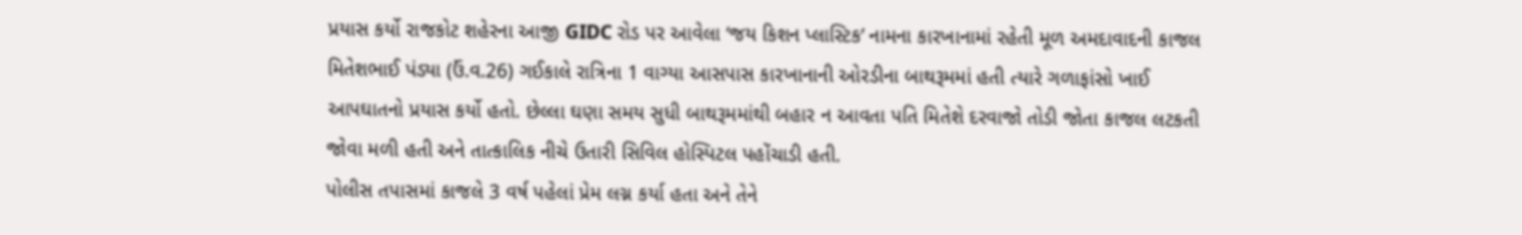પ્રયાસ કર્યો રાજકોટ શહેરના આજી GIDC રોડ પર આવેલા ‘જય કિશન પ્લાસ્ટિક’ નામના કારખાનામાં રહેતી મૂળ અમદાવાદની કાજલ મિતેશભાઈ પંડ્યા (ઉં.વ.26) ગઈકાલે રાત્રિના 1 વાગ્યા આસપાસ કારખાનાની ઓરડીના બાથરૂમમાં હતી ત્યારે ગળાફાંસો ખાઈ આપઘાતનો પ્રયાસ કર્યો હતો. છેલ્લા ઘણા સમય સુધી બાથરૂમમાંથી બહાર ન આવતા પતિ મિતેશે દરવાજો તોડી જોતા કાજલ લટકતી જોવા મળી હતી અને તાત્કાલિક નીચે ઉતારી સિવિલ હોસ્પિટલ પહોંચાડી હતી.
પોલીસ તપાસમાં કાજલે 3 વર્ષ પહેલાં પ્રેમ લગ્ન કર્યા હતા અને તેને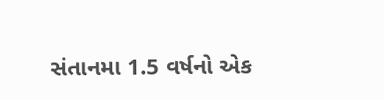સંતાનમા 1.5 વર્ષનો એક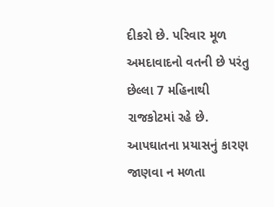દીકરો છે. પરિવાર મૂળ અમદાવાદનો વતની છે પરંતુ છેલ્લા 7 મહિનાથી રાજકોટમાં રહે છે. આપઘાતના પ્રયાસનું કારણ જાણવા ન મળતા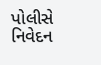પોલીસે નિવેદન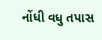નોંધી વધુ તપાસ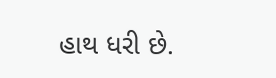હાથ ધરી છે.